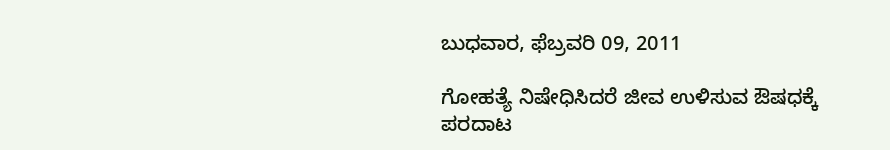ಬುಧವಾರ, ಫೆಬ್ರವರಿ 09, 2011

ಗೋಹತ್ಯೆ ನಿಷೇಧಿಸಿದರೆ ಜೀವ ಉಳಿಸುವ ಔಷಧಕ್ಕೆ ಪರದಾಟ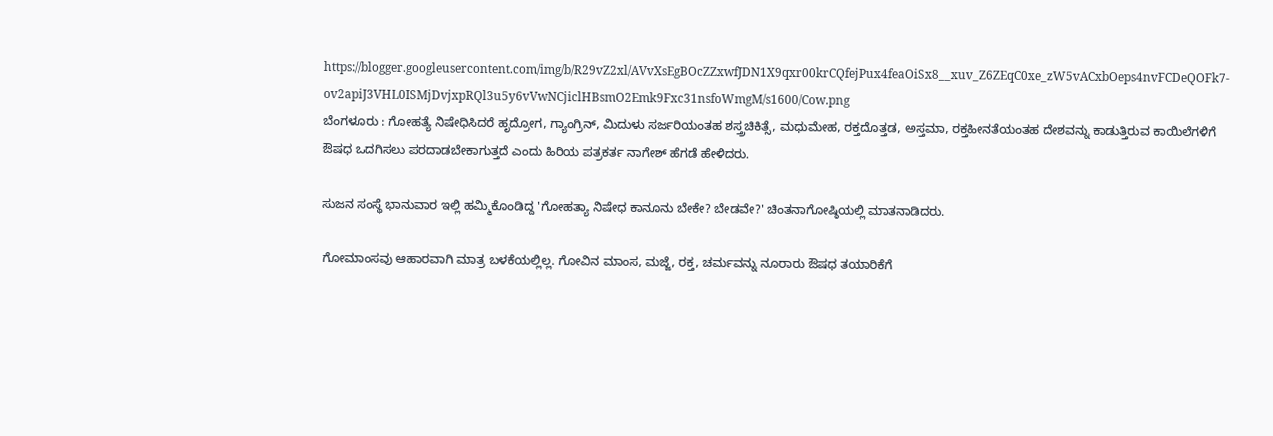https://blogger.googleusercontent.com/img/b/R29vZ2xl/AVvXsEgBOcZZxwfJDN1X9qxr00krCQfejPux4feaOiSx8__xuv_Z6ZEqC0xe_zW5vACxbOeps4nvFCDeQOFk7-ov2apiJ3VHL0ISMjDvjxpRQl3u5y6vVwNCjiclHBsmO2Emk9Fxc31nsfoWmgM/s1600/Cow.png
ಬೆಂಗಳೂರು : ಗೋಹತ್ಯೆ ನಿಷೇಧಿಸಿದರೆ ಹೃದ್ರೋಗ, ಗ್ಯಾಂಗ್ರಿನ್‌, ಮಿದುಳು ಸರ್ಜರಿಯಂತಹ ಶಸ್ತ್ರಚಿಕಿತ್ಸೆ, ಮಧುಮೇಹ, ರಕ್ತದೊತ್ತಡ, ಅಸ್ತಮಾ, ರಕ್ತಹೀನತೆಯಂತಹ ದೇಶವನ್ನು ಕಾಡುತ್ತಿರುವ ಕಾಯಿಲೆಗಳಿಗೆ ಔಷಧ ಒದಗಿಸಲು ಪರದಾಡಬೇಕಾಗುತ್ತದೆ ಎಂದು ಹಿರಿಯ ಪತ್ರಕರ್ತ ನಾಗೇಶ್‌ ಹೆಗಡೆ ಹೇಳಿದರು.

ಸುಜನ ಸಂಸ್ಥೆ ಭಾನುವಾರ ಇಲ್ಲಿ ಹಮ್ಮಿಕೊಂಡಿದ್ದ 'ಗೋಹತ್ಯಾ ನಿಷೇಧ ಕಾನೂನು ಬೇಕೇ? ಬೇಡವೇ?' ಚಿಂತನಾಗೋಷ್ಠಿಯಲ್ಲಿ ಮಾತನಾಡಿದರು.

ಗೋಮಾಂಸವು ಆಹಾರವಾಗಿ ಮಾತ್ರ ಬಳಕೆಯಲ್ಲಿಲ್ಲ. ಗೋವಿನ ಮಾಂಸ, ಮಜ್ಜೆ, ರಕ್ತ, ಚರ್ಮವನ್ನು ನೂರಾರು ಔಷಧ ತಯಾರಿಕೆಗೆ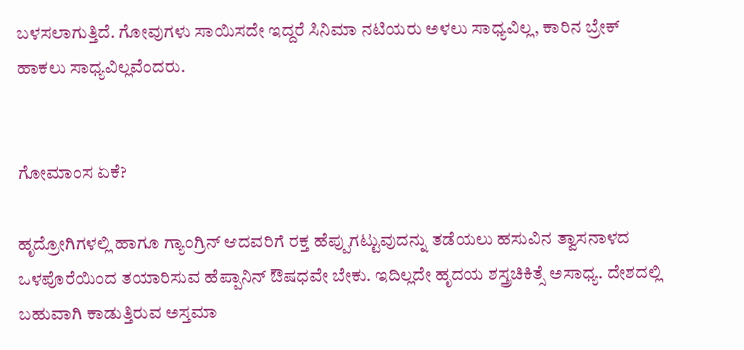ಬಳಸಲಾಗುತ್ತಿದೆ. ಗೋವುಗಳು ಸಾಯಿಸದೇ ಇದ್ದರೆ ಸಿನಿಮಾ ನಟಿಯರು ಅಳಲು ಸಾಧ್ಯವಿಲ್ಲ, ಕಾರಿನ ಬ್ರೇಕ್‌ ಹಾಕಲು ಸಾಧ್ಯವಿಲ್ಲವೆಂದರು.


ಗೋಮಾಂಸ ಏಕೆ?

ಹೃದ್ರೋಗಿಗಳಲ್ಲಿ ಹಾಗೂ ಗ್ಯಾಂಗ್ರಿನ್‌ ಆದವರಿಗೆ ರಕ್ತ ಹೆಪ್ಪುಗಟ್ಟುವುದನ್ನು ತಡೆಯಲು ಹಸುವಿನ ತ್ವಾಸನಾಳದ ಒಳಪೊರೆಯಿಂದ ತಯಾರಿಸುವ ಹೆಪ್ಪಾನಿನ್‌ ಔಷಧವೇ ಬೇಕು. ಇದಿಲ್ಲದೇ ಹೃದಯ ಶಸ್ತ್ರಚಿಕಿತ್ಸೆ ಅಸಾಧ್ಯ. ದೇಶದಲ್ಲಿ ಬಹುವಾಗಿ ಕಾಡುತ್ತಿರುವ ಅಸ್ತಮಾ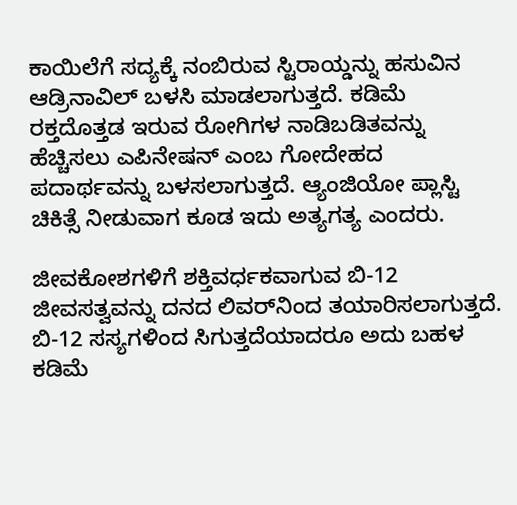ಕಾಯಿಲೆಗೆ ಸದ್ಯಕ್ಕೆ ನಂಬಿರುವ ಸ್ಟಿರಾಯ್ಡನ್ನು ಹಸುವಿನ ಆಡ್ರಿನಾವಿಲ್‌ ಬಳಸಿ ಮಾಡಲಾಗುತ್ತದೆ. ಕಡಿಮೆ ರಕ್ತದೊತ್ತಡ ಇರುವ ರೋಗಿಗಳ ನಾಡಿಬಡಿತವನ್ನು ಹೆಚ್ಚಿಸಲು ಎಪಿನೇಷನ್‌ ಎಂಬ ಗೋದೇಹದ ಪದಾರ್ಥವನ್ನು ಬಳಸಲಾಗುತ್ತದೆ. ಆ್ಯಂಜಿಯೋ ಪ್ಲಾಸ್ಟಿ ಚಿಕಿತ್ಸೆ ನೀಡುವಾಗ ಕೂಡ ಇದು ಅತ್ಯಗತ್ಯ ಎಂದರು.

ಜೀವಕೋಶಗಳಿಗೆ ಶಕ್ತಿವರ್ಧಕವಾಗುವ ಬಿ-12 ಜೀವಸತ್ವವನ್ನು ದನದ ಲಿವರ್‌ನಿಂದ ತಯಾರಿಸಲಾಗುತ್ತದೆ. ಬಿ-12 ಸಸ್ಯಗಳಿಂದ ಸಿಗುತ್ತದೆಯಾದರೂ ಅದು ಬಹಳ ಕಡಿಮೆ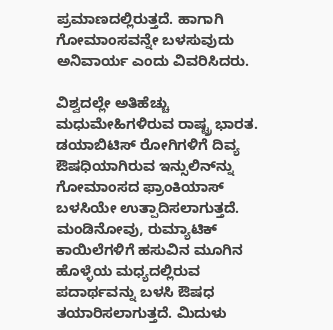ಪ್ರಮಾಣದಲ್ಲಿರುತ್ತದೆ. ಹಾಗಾಗಿ ಗೋಮಾಂಸವನ್ನೇ ಬಳಸುವುದು ಅನಿವಾರ್ಯ ಎಂದು ವಿವರಿಸಿದರು.

ವಿಶ್ವದಲ್ಲೇ ಅತಿಹೆಚ್ಚು ಮಧುಮೇಹಿಗಳಿರುವ ರಾಷ್ಟ್ರ ಭಾರತ. ಡಯಾಬಿಟಿಸ್‌ ರೋಗಿಗಳಿಗೆ ದಿವ್ಯ ಔಷಧಿಯಾಗಿರುವ ಇನ್ಸುಲಿನ್‌ನ್ನು ಗೋಮಾಂಸದ ಫ್ರಾಂಕಿಯಾಸ್‌ ಬಳಸಿಯೇ ಉತ್ಪಾದಿಸಲಾಗುತ್ತದೆ. ಮಂಡಿನೋವು, ರುಮ್ಯಾಟಿಕ್‌ ಕಾಯಿಲೆಗಳಿಗೆ ಹಸುವಿನ ಮೂಗಿನ ಹೊಳ್ಳೆಯ ಮಧ್ಯದಲ್ಲಿರುವ ಪದಾರ್ಥವನ್ನು ಬಳಸಿ ಔಷಧ ತಯಾರಿಸಲಾಗುತ್ತದೆ. ಮಿದುಳು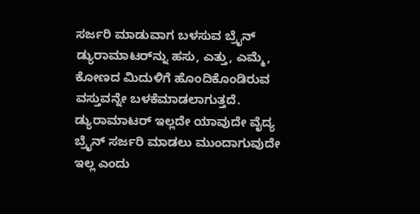ಸರ್ಜರಿ ಮಾಡುವಾಗ ಬಳಸುವ ಬ್ರೈನ್‌ ಡ್ಯುರಾಮಾಟರ್‌ನ್ನು ಹಸು, ಎತ್ತು, ಎಮ್ಮೆ, ಕೋಣದ ಮಿದುಳಿಗೆ ಹೊಂದಿಕೊಂಡಿರುವ ವಸ್ತುವನ್ನೇ ಬಳಕೆಮಾಡಲಾಗುತ್ತದೆ. ಡ್ಯುರಾಮಾಟರ್‌ ಇಲ್ಲದೇ ಯಾವುದೇ ವೈದ್ಯ ಬ್ರೈನ್‌ ಸರ್ಜರಿ ಮಾಡಲು ಮುಂದಾಗುವುದೇ ಇಲ್ಲ ಎಂದು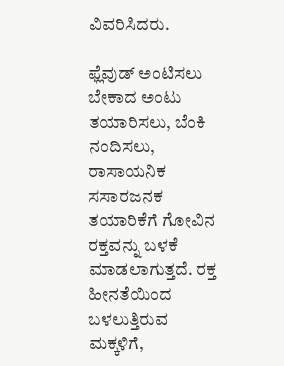ವಿವರಿಸಿದರು.

ಫ್ಲೆವುಡ್‌ ಅಂಟಿಸಲು ಬೇಕಾದ ಅಂಟು ತಯಾರಿಸಲು, ಬೆಂಕಿ ನಂದಿಸಲು, ರಾಸಾಯನಿಕ ಸಸಾರಜನಕ ತಯಾರಿಕೆಗೆ ಗೋವಿನ ರಕ್ತವನ್ನು ಬಳಕೆ ಮಾಡಲಾಗುತ್ತದೆ. ರಕ್ತ ಹೀನತೆಯಿಂದ ಬಳಲುತ್ತಿರುವ ಮಕ್ಕಳಿಗೆ,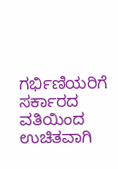ಗರ್ಭಿಣಿಯರಿಗೆ ಸರ್ಕಾರದ ವತಿಯಿಂದ ಉಚಿತವಾಗಿ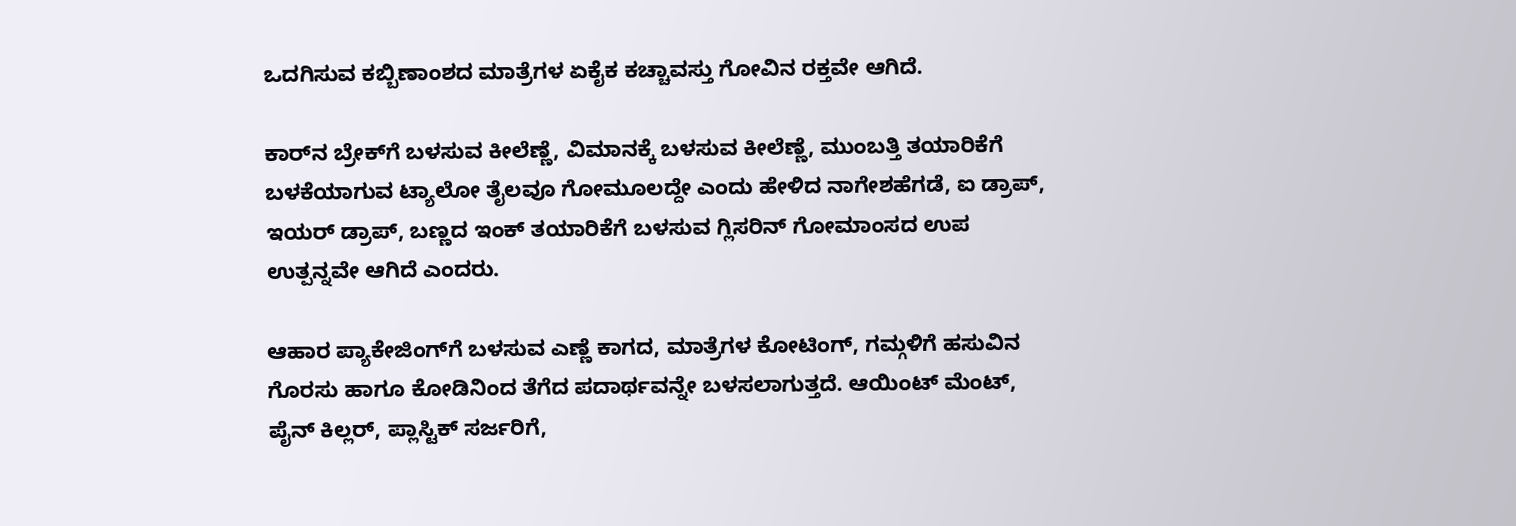ಒದಗಿಸುವ ಕಬ್ಬಿಣಾಂಶದ ಮಾತ್ರೆಗಳ ಏಕೈಕ ಕಚ್ಚಾವಸ್ತು ಗೋವಿನ ರಕ್ತವೇ ಆಗಿದೆ.

ಕಾರ್‌ನ ಬ್ರೇಕ್‌ಗೆ ಬಳಸುವ ಕೀಲೆಣ್ಣೆ, ವಿಮಾನಕ್ಕೆ ಬಳಸುವ ಕೀಲೆಣ್ಣೆ, ಮುಂಬತ್ತಿ ತಯಾರಿಕೆಗೆ ಬಳಕೆಯಾಗುವ ಟ್ಯಾಲೋ ತೈಲವೂ ಗೋಮೂಲದ್ದೇ ಎಂದು ಹೇಳಿದ ನಾಗೇಶಹೆಗಡೆ, ಐ ಡ್ರಾಪ್‌, ಇಯರ್‌ ಡ್ರಾಪ್‌, ಬಣ್ಣದ ಇಂಕ್‌ ತಯಾರಿಕೆಗೆ ಬಳಸುವ ಗ್ಲಿಸರಿನ್‌ ಗೋಮಾಂಸದ ಉಪ ಉತ್ಪನ್ನವೇ ಆಗಿದೆ ಎಂದರು.

ಆಹಾರ ಪ್ಯಾಕೇಜಿಂಗ್‌ಗೆ ಬಳಸುವ ಎಣ್ಣೆ ಕಾಗದ, ಮಾತ್ರೆಗಳ ಕೋಟಿಂಗ್‌, ಗಮ್ಗಳಿಗೆ ಹಸುವಿನ ಗೊರಸು ಹಾಗೂ ಕೋಡಿನಿಂದ ತೆಗೆದ ಪದಾರ್ಥವನ್ನೇ ಬಳಸಲಾಗುತ್ತದೆ. ಆಯಿಂಟ್‌ ಮೆಂಟ್‌, ಪೈನ್‌ ಕಿಲ್ಲರ್‌, ಪ್ಲಾಸ್ಟಿಕ್‌ ಸರ್ಜರಿಗೆ,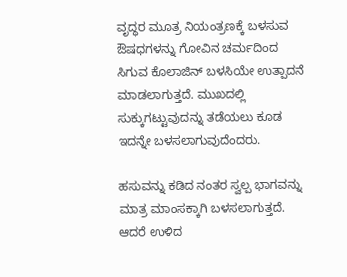ವೃದ್ಧರ ಮೂತ್ರ ನಿಯಂತ್ರಣಕ್ಕೆ ಬಳಸುವ ಔಷಧಗಳನ್ನು ಗೋವಿನ ಚರ್ಮದಿಂದ ಸಿಗುವ ಕೊಲಾಜಿನ್‌ ಬಳಸಿಯೇ ಉತ್ಪಾದನೆ ಮಾಡಲಾಗುತ್ತದೆ. ಮುಖದಲ್ಲಿ ಸುಕ್ಕುಗಟ್ಟುವುದನ್ನು ತಡೆಯಲು ಕೂಡ ಇದನ್ನೇ ಬಳಸಲಾಗುವುದೆಂದರು.

ಹಸುವನ್ನು ಕಡಿದ ನಂತರ ಸ್ವಲ್ಪ ಭಾಗವನ್ನು ಮಾತ್ರ ಮಾಂಸಕ್ಕಾಗಿ ಬಳಸಲಾಗುತ್ತದೆ. ಆದರೆ ಉಳಿದ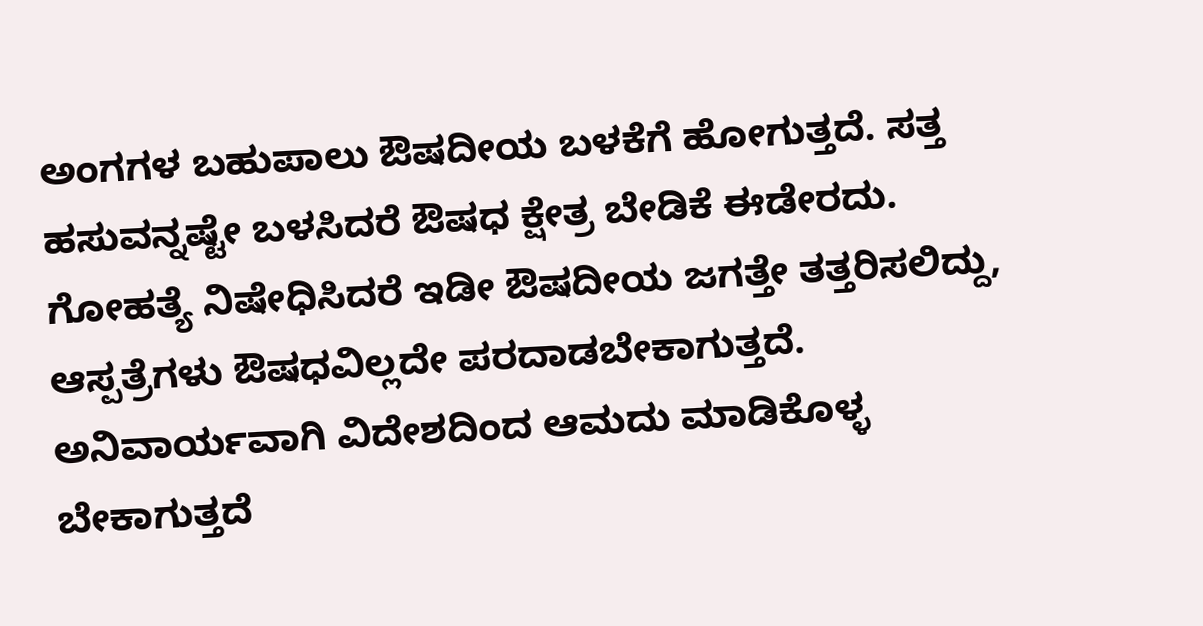ಅಂಗಗಳ ಬಹುಪಾಲು ಔಷದೀಯ ಬಳಕೆಗೆ ಹೋಗುತ್ತದೆ. ಸತ್ತ ಹಸುವನ್ನಷ್ಟೇ ಬಳಸಿದರೆ ಔಷಧ ಕ್ಷೇತ್ರ ಬೇಡಿಕೆ ಈಡೇರದು. ಗೋಹತ್ಯೆ ನಿಷೇಧಿಸಿದರೆ ಇಡೀ ಔಷದೀಯ ಜಗತ್ತೇ ತತ್ತರಿಸಲಿದ್ದು, ಆಸ್ಪತ್ರೆಗಳು ಔಷಧವಿಲ್ಲದೇ ಪರದಾಡಬೇಕಾಗುತ್ತದೆ. ಅನಿವಾರ್ಯವಾಗಿ ವಿದೇಶದಿಂದ ಆಮದು ಮಾಡಿಕೊಳ್ಳ ಬೇಕಾಗುತ್ತದೆ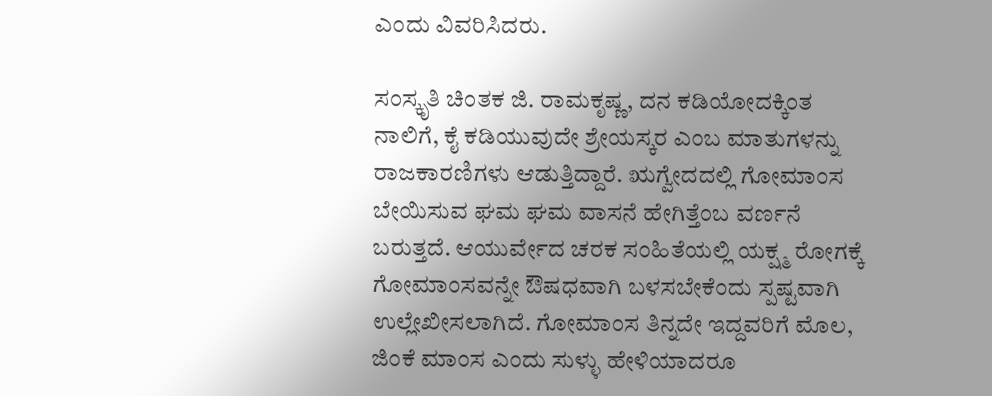ಎಂದು ವಿವರಿಸಿದರು.

ಸಂಸ್ಕೃತಿ ಚಿಂತಕ ಜಿ. ರಾಮಕೃಷ್ಣ, ದನ ಕಡಿಯೋದಕ್ಕಿಂತ ನಾಲಿಗೆ, ಕೈ ಕಡಿಯುವುದೇ ಶ್ರೇಯಸ್ಕರ ಎಂಬ ಮಾತುಗಳನ್ನು ರಾಜಕಾರಣಿಗಳು ಆಡುತ್ತಿದ್ದಾರೆ. ಋಗ್ವೇದದಲ್ಲಿ ಗೋಮಾಂಸ ಬೇಯಿಸುವ ಘಮ ಘಮ ವಾಸನೆ ಹೇಗಿತ್ತೆಂಬ ವರ್ಣನೆ ಬರುತ್ತದೆ. ಆಯುರ್ವೇದ ಚರಕ ಸಂಹಿತೆಯಲ್ಲಿ ಯಕ್ಷ್ಮ ರೋಗಕ್ಕೆ ಗೋಮಾಂಸವನ್ನೇ ಔಷಧವಾಗಿ ಬಳಸಬೇಕೆಂದು ಸ್ಪಷ್ಟವಾಗಿ ಉಲ್ಲೇಖೀಸಲಾಗಿದೆ. ಗೋಮಾಂಸ ತಿನ್ನದೇ ಇದ್ದವರಿಗೆ ಮೊಲ, ಜಿಂಕೆ ಮಾಂಸ ಎಂದು ಸುಳ್ಳು ಹೇಳಿಯಾದರೂ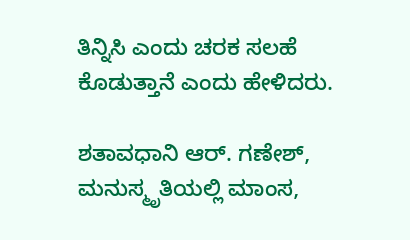ತಿನ್ನಿಸಿ ಎಂದು ಚರಕ ಸಲಹೆ ಕೊಡುತ್ತಾನೆ ಎಂದು ಹೇಳಿದರು.

ಶತಾವಧಾನಿ ಆರ್‌. ಗಣೇಶ್‌, ಮನುಸ್ಮೃತಿಯಲ್ಲಿ ಮಾಂಸ,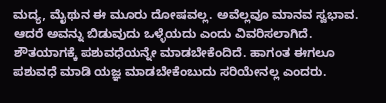ಮದ್ಯ, ಮೈಥುನ ಈ ಮೂರು ದೋಷವಲ್ಲ. ಅವೆಲ್ಲವೂ ಮಾನವ ಸ್ವಭಾವ. ಆದರೆ ಅವನ್ನು ಬಿಡುವುದು ಒಳ್ಳೆಯದು ಎಂದು ವಿವರಿಸಲಾಗಿದೆ. ಶೌತಯಾಗಕ್ಕೆ ಪಶುವಧೆಯನ್ನೇ ಮಾಡಬೇಕೆಂದಿದೆ. ಹಾಗಂತ ಈಗಲೂ ಪಶುವಧೆ ಮಾಡಿ ಯಜ್ಞ ಮಾಡಬೇಕೆಂಬುದು ಸರಿಯೇನಲ್ಲ ಎಂದರು.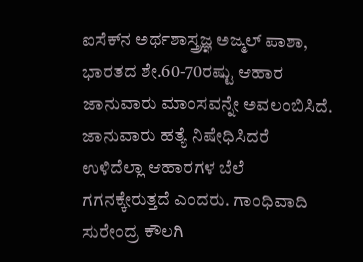ಐಸೆಕ್‌ನ ಅರ್ಥಶಾಸ್ತ್ರಜ್ಞ ಅಜ್ಮಲ್‌ ಪಾಶಾ, ಭಾರತದ ಶೇ.60-70ರಷ್ಟು ಆಹಾರ ಜಾನುವಾರು ಮಾಂಸವನ್ನೇ ಅವಲಂಬಿಸಿದೆ. ಜಾನುವಾರು ಹತ್ಯೆ ನಿಷೇಧಿಸಿದರೆ ಉಳಿದೆಲ್ಲಾ ಆಹಾರಗಳ ಬೆಲೆ ಗಗನಕ್ಕೇರುತ್ತದೆ ಎಂದರು. ಗಾಂಧಿವಾದಿ ಸುರೇಂದ್ರ ಕೌಲಗಿ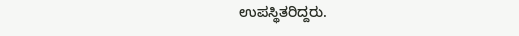ಉಪಸ್ಥಿತರಿದ್ದರು.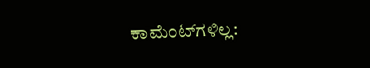ಕಾಮೆಂಟ್‌ಗಳಿಲ್ಲ: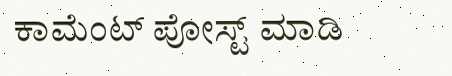ಕಾಮೆಂಟ್‌‌ ಪೋಸ್ಟ್‌ ಮಾಡಿ